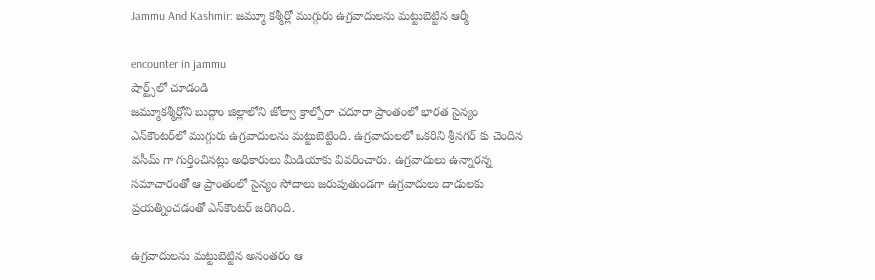Jammu And Kashmir: జమ్మూ కశ్మీర్లో ముగ్గురు ఉగ్ర‌వాదుల‌ను మ‌ట్టుబెట్టిన ఆర్మీ

encounter in jammu
షార్ట్స్‌లో చూడండి
జమ్మూకశ్మీర్లోని బుద్గాం జిల్లాలోని జోల్వా క్రాల్పోరా చదూరా ప్రాంతంలో భార‌త సైన్యం ఎన్‌కౌంటర్‌లో ముగ్గురు ఉగ్రవాదులను మ‌ట్టుబెట్టింది. ఉగ్రవాదులలో ఒకరిని శ్రీనగర్ కు చెందిన వసీమ్ గా గుర్తించిన‌ట్లు అధికారులు మీడియాకు వివ‌రించారు. ఉగ్ర‌వాదులు ఉన్నార‌న్న స‌మాచారంతో ఆ ప్రాంతంలో సైన్యం సోదాలు జ‌రుపుతుండ‌గా ఉగ్ర‌వాదులు దాడుల‌కు ప్ర‌య‌త్నించ‌డంతో ఎన్‌కౌంట‌ర్ జ‌రిగింది.

ఉగ్ర‌వాదులను మ‌ట్టుబెట్టిన అనంత‌రం ఆ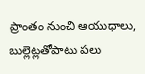ప్రాంతం నుంచి ఆయుధాలు, బుల్లెట్లతోపాటు పలు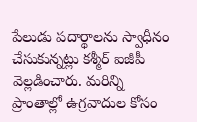పేలుడు పదార్థాలను స్వాధీనం చేసుకున్నట్లు కశ్మీర్ ఐజీపీ వెల్లడించారు. మ‌రిన్ని ప్రాంతాల్లో ఉగ్రవాదుల కోసం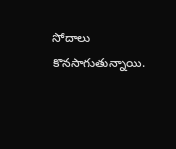సోదాలు కొన‌సాగుతున్నాయి.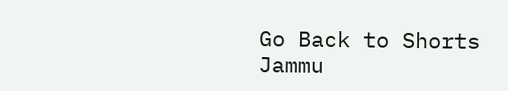Go Back to Shorts
Jammu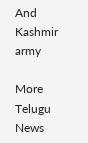And Kashmir
army

More Telugu News